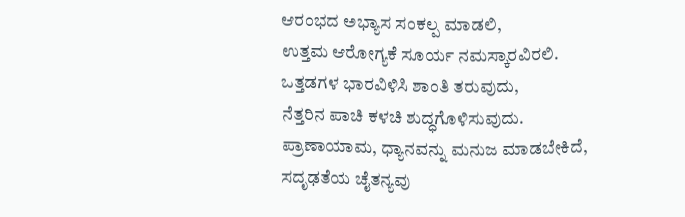ಆರಂಭದ ಅಭ್ಯಾಸ ಸಂಕಲ್ಪ ಮಾಡಲಿ,
ಉತ್ತಮ ಆರೋಗ್ಯಕೆ ಸೂರ್ಯ ನಮಸ್ಕಾರವಿರಲಿ.
ಒತ್ತಡಗಳ ಭಾರವಿಳಿಸಿ ಶಾಂತಿ ತರುವುದು,
ನೆತ್ತರಿನ ಪಾಚಿ ಕಳಚಿ ಶುದ್ಧಗೊಳಿಸುವುದು.
ಪ್ರಾಣಾಯಾಮ, ಧ್ಯಾನವನ್ನು ಮನುಜ ಮಾಡಬೇಕಿದೆ,
ಸದೃಢತೆಯ ಚೈತನ್ಯವು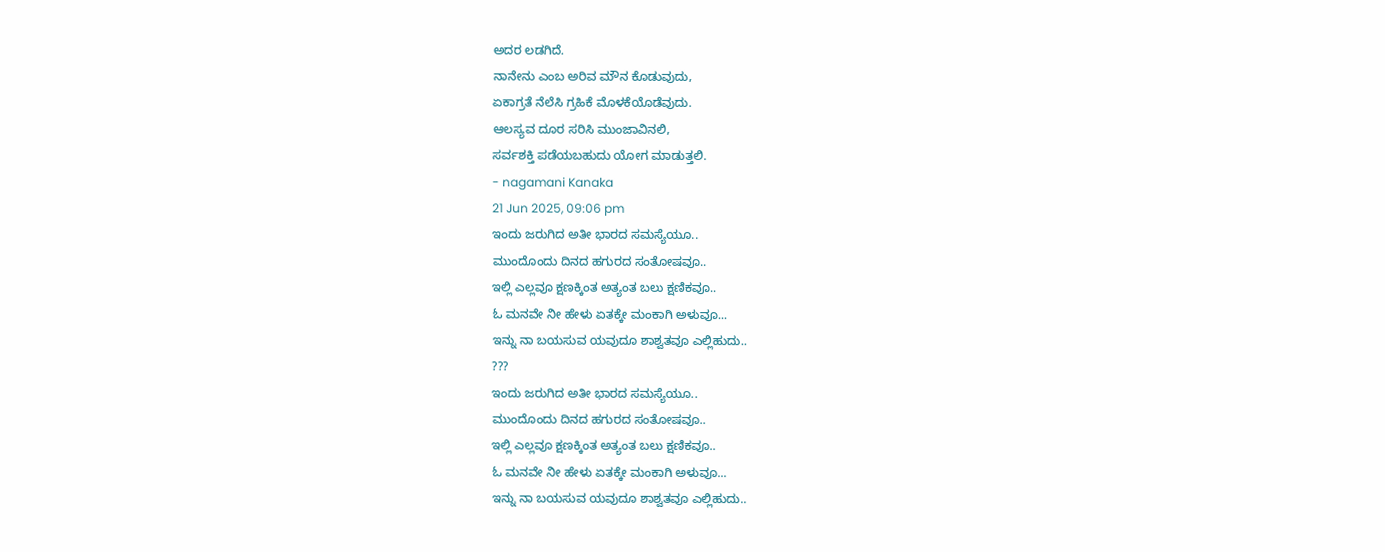ಅದರ ಲಡಗಿದೆ.
ನಾನೇನು ಎಂಬ ಅರಿವ ಮೌನ ಕೊಡುವುದು,
ಏಕಾಗ್ರತೆ ನೆಲೆಸಿ ಗ್ರಹಿಕೆ ಮೊಳಕೆಯೊಡೆವುದು.
ಆಲಸ್ಯವ ದೂರ ಸರಿಸಿ ಮುಂಜಾವಿನಲಿ,
ಸರ್ವಶಕ್ತಿ ಪಡೆಯಬಹುದು ಯೋಗ ಮಾಡುತ್ತಲಿ.
- nagamani Kanaka
21 Jun 2025, 09:06 pm
ಇಂದು ಜರುಗಿದ ಅತೀ ಭಾರದ ಸಮಸ್ಯೆಯೂ..
ಮುಂದೊಂದು ದಿನದ ಹಗುರದ ಸಂತೋಷವೂ..
ಇಲ್ಲಿ ಎಲ್ಲವೂ ಕ್ಷಣಕ್ಕಿಂತ ಅತ್ಯಂತ ಬಲು ಕ್ಷಣಿಕವೂ..
ಓ ಮನವೇ ನೀ ಹೇಳು ಏತಕ್ಕೇ ಮಂಕಾಗಿ ಅಳುವೂ...
ಇನ್ನು ನಾ ಬಯಸುವ ಯವುದೂ ಶಾಶ್ವತವೂ ಎಲ್ಲಿಹುದು..
???
ಇಂದು ಜರುಗಿದ ಅತೀ ಭಾರದ ಸಮಸ್ಯೆಯೂ..
ಮುಂದೊಂದು ದಿನದ ಹಗುರದ ಸಂತೋಷವೂ..
ಇಲ್ಲಿ ಎಲ್ಲವೂ ಕ್ಷಣಕ್ಕಿಂತ ಅತ್ಯಂತ ಬಲು ಕ್ಷಣಿಕವೂ..
ಓ ಮನವೇ ನೀ ಹೇಳು ಏತಕ್ಕೇ ಮಂಕಾಗಿ ಅಳುವೂ...
ಇನ್ನು ನಾ ಬಯಸುವ ಯವುದೂ ಶಾಶ್ವತವೂ ಎಲ್ಲಿಹುದು..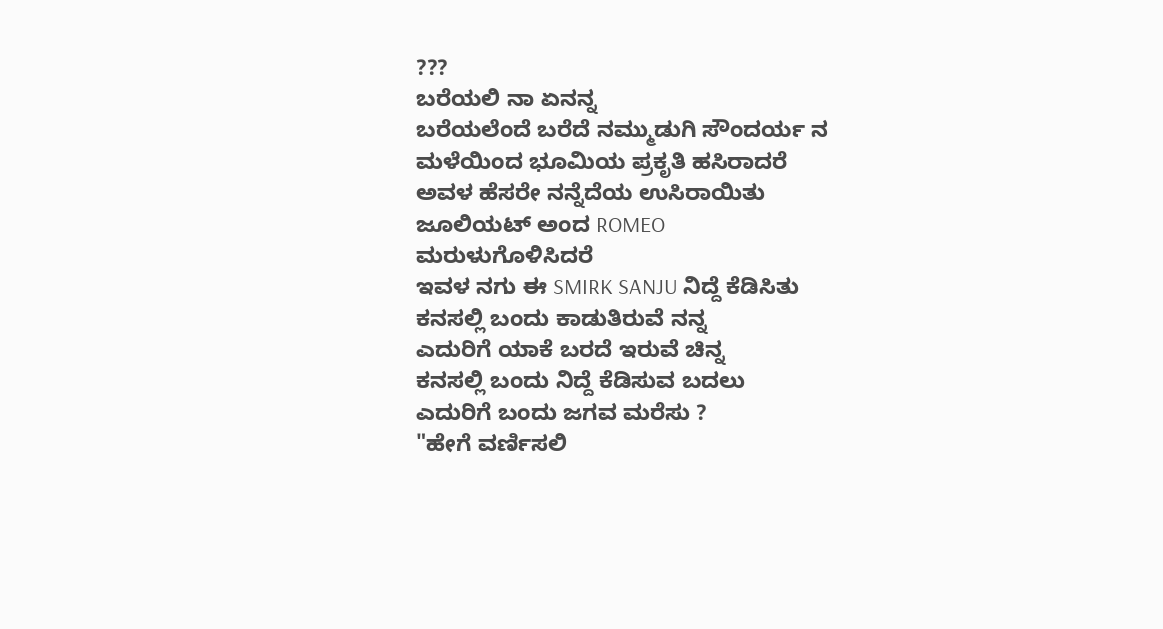???
ಬರೆಯಲಿ ನಾ ಏನನ್ನ
ಬರೆಯಲೆಂದೆ ಬರೆದೆ ನಮ್ಮುಡುಗಿ ಸೌಂದರ್ಯ ನ
ಮಳೆಯಿಂದ ಭೂಮಿಯ ಪ್ರಕೃತಿ ಹಸಿರಾದರೆ
ಅವಳ ಹೆಸರೇ ನನ್ನೆದೆಯ ಉಸಿರಾಯಿತು
ಜೂಲಿಯಟ್ ಅಂದ ROMEO
ಮರುಳುಗೊಳಿಸಿದರೆ
ಇವಳ ನಗು ಈ SMIRK SANJU ನಿದ್ದೆ ಕೆಡಿಸಿತು
ಕನಸಲ್ಲಿ ಬಂದು ಕಾಡುತಿರುವೆ ನನ್ನ
ಎದುರಿಗೆ ಯಾಕೆ ಬರದೆ ಇರುವೆ ಚಿನ್ನ
ಕನಸಲ್ಲಿ ಬಂದು ನಿದ್ದೆ ಕೆಡಿಸುವ ಬದಲು
ಎದುರಿಗೆ ಬಂದು ಜಗವ ಮರೆಸು ?
"ಹೇಗೆ ವರ್ಣಿಸಲಿ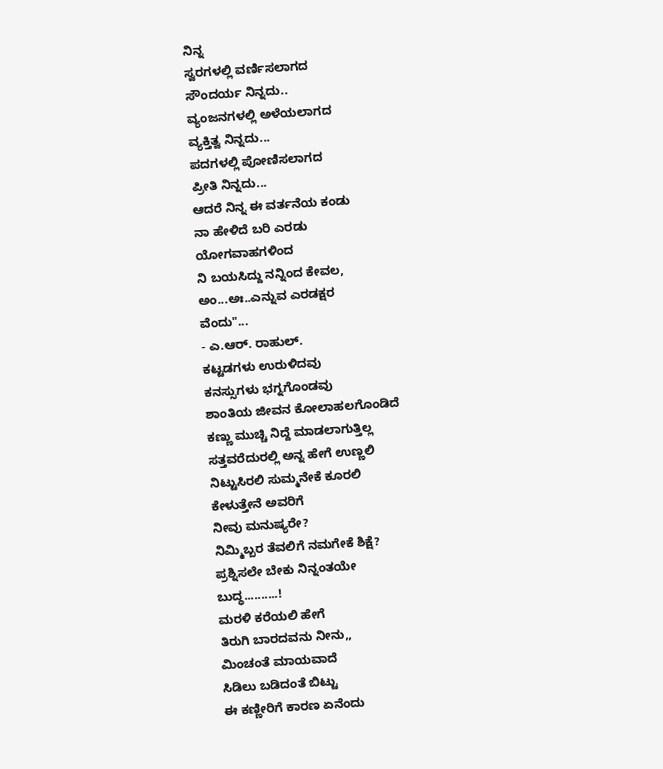ನಿನ್ನ
ಸ್ವರಗಳಲ್ಲಿ ವರ್ಣಿಸಲಾಗದ
ಸೌಂದರ್ಯ ನಿನ್ನದು..
ವ್ಯಂಜನಗಳಲ್ಲಿ ಅಳೆಯಲಾಗದ
ವ್ಯಕ್ತಿತ್ವ ನಿನ್ನದು...
ಪದಗಳಲ್ಲಿ ಪೋಣಿಸಲಾಗದ
ಪ್ರೀತಿ ನಿನ್ನದು...
ಆದರೆ ನಿನ್ನ ಈ ವರ್ತನೆಯ ಕಂಡು
ನಾ ಹೇಳಿದೆ ಬರಿ ಎರಡು
ಯೋಗವಾಹಗಳಿಂದ
ನಿ ಬಯಸಿದ್ದು ನನ್ನಿಂದ ಕೇವಲ,
ಅಂ...ಅಃ..ಎನ್ನುವ ಎರಡಕ್ಷರ
ವೆಂದು"...
- ಎ.ಆರ್. ರಾಹುಲ್.
ಕಟ್ಟಡಗಳು ಉರುಳಿದವು
ಕನಸ್ಸುಗಳು ಭಗ್ನಗೊಂಡವು
ಶಾಂತಿಯ ಜೀವನ ಕೋಲಾಹಲಗೊಂಡಿದೆ
ಕಣ್ಣು ಮುಚ್ಚಿ ನಿದ್ದೆ ಮಾಡಲಾಗುತ್ತಿಲ್ಲ
ಸತ್ತವರೆದುರಲ್ಲಿ ಅನ್ನ ಹೇಗೆ ಉಣ್ಣಲಿ
ನಿಟ್ಟುಸಿರಲಿ ಸುಮ್ಮನೇಕೆ ಕೂರಲಿ
ಕೇಳುತ್ತೇನೆ ಅವರಿಗೆ
ನೀವು ಮನುಷ್ಯರೇ?
ನಿಮ್ಮಿಬ್ಬರ ತೆವಲಿಗೆ ನಮಗೇಕೆ ಶಿಕ್ಷೆ?
ಪ್ರಶ್ನಿಸಲೇ ಬೇಕು ನಿನ್ನಂತಯೇ
ಬುದ್ಧ..........!
ಮರಳಿ ಕರೆಯಲಿ ಹೇಗೆ
ತಿರುಗಿ ಬಾರದವನು ನೀನು,,
ಮಿಂಚಂತೆ ಮಾಯವಾದೆ
ಸಿಡಿಲು ಬಡಿದಂತೆ ಬಿಟ್ಟು
ಈ ಕಣ್ಣೀರಿಗೆ ಕಾರಣ ಏನೆಂದು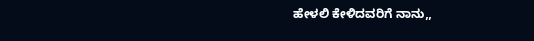ಹೇಳಲಿ ಕೇಳಿದವರಿಗೆ ನಾನು,,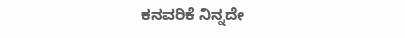ಕನವರಿಕೆ ನಿನ್ನದೇ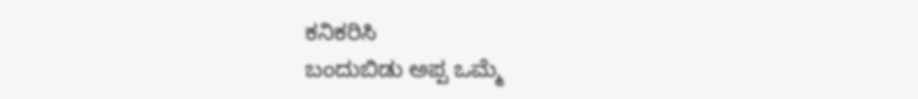ಕನಿಕರಿಸಿ
ಬಂದುಬಿಡು ಅಪ್ಪ ಒಮ್ಮೆ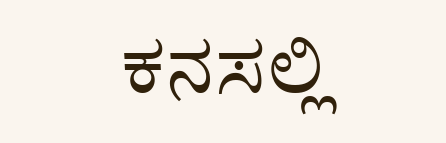ಕನಸಲ್ಲಿ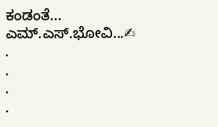ಕಂಡಂತೆ...
ಎಮ್.ಎಸ್.ಭೋವಿ...✍
.
.
.
.